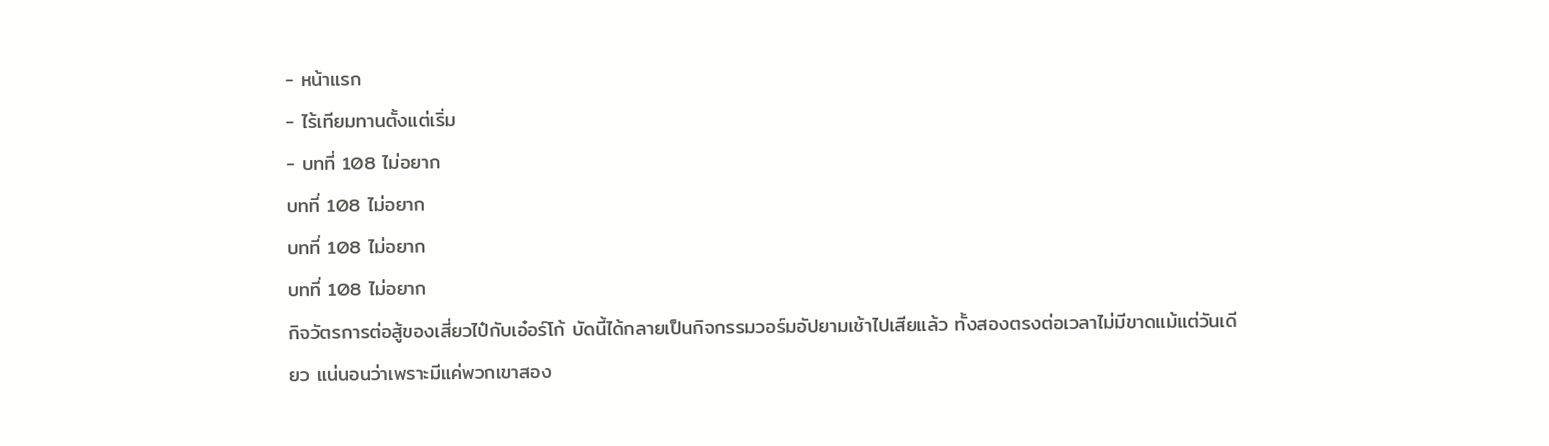- หน้าแรก
- ไร้เทียมทานตั้งแต่เริ่ม
- บทที่ 108 ไม่อยาก
บทที่ 108 ไม่อยาก
บทที่ 108 ไม่อยาก
บทที่ 108 ไม่อยาก
กิจวัตรการต่อสู้ของเสี่ยวไป๋กับเอ๋อร์โก้ บัดนี้ได้กลายเป็นกิจกรรมวอร์มอัปยามเช้าไปเสียแล้ว ทั้งสองตรงต่อเวลาไม่มีขาดแม้แต่วันเดียว แน่นอนว่าเพราะมีแค่พวกเขาสอง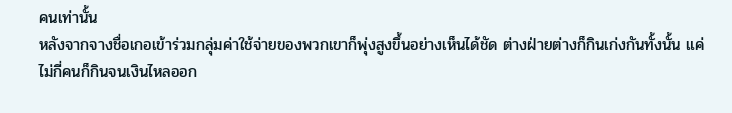คนเท่านั้น
หลังจากจางชื่อเกอเข้าร่วมกลุ่มค่าใช้จ่ายของพวกเขาก็พุ่งสูงขึ้นอย่างเห็นได้ชัด ต่างฝ่ายต่างก็กินเก่งกันทั้งนั้น แค่ไม่กี่คนก็กินจนเงินไหลออก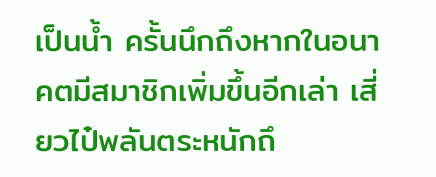เป็นน้ำ ครั้นนึกถึงหากในอนาคตมีสมาชิกเพิ่มขึ้นอีกเล่า เสี่ยวไป๋พลันตระหนักถึ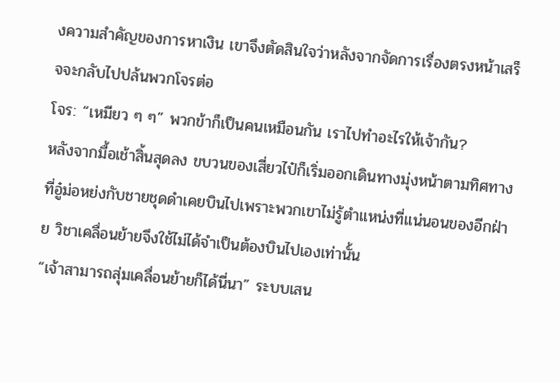งความสำคัญของการหาเงิน เขาจึงตัดสินใจว่าหลังจากจัดการเรื่องตรงหน้าเสร็จจะกลับไปปล้นพวกโจรต่อ
โจร: “เหมียว ๆ ๆ” พวกข้าก็เป็นคนเหมือนกัน เราไปทำอะไรให้เจ้ากัน?
หลังจากมื้อเช้าสิ้นสุดลง ขบวนของเสี่ยวไป๋ก็เริ่มออกเดินทางมุ่งหน้าตามทิศทางที่อู๋ม่อหย่งกับชายชุดดำเคยบินไปเพราะพวกเขาไม่รู้ตำแหน่งที่แน่นอนของอีกฝ่าย วิชาเคลื่อนย้ายจึงใช้ไม่ได้จำเป็นต้องบินไปเองเท่านั้น
“เจ้าสามารถสุ่มเคลื่อนย้ายก็ได้นี่นา” ระบบเสน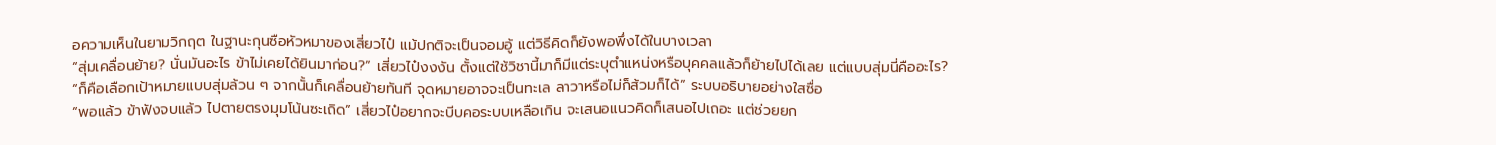อความเห็นในยามวิกฤต ในฐานะกุนซือหัวหมาของเสี่ยวไป๋ แม้ปกติจะเป็นจอมอู้ แต่วิธีคิดก็ยังพอพึ่งได้ในบางเวลา
“สุ่มเคลื่อนย้าย? นั่นมันอะไร ข้าไม่เคยได้ยินมาก่อน?” เสี่ยวไป๋งงงัน ตั้งแต่ใช้วิชานี้มาก็มีแต่ระบุตำแหน่งหรือบุคคลแล้วก็ย้ายไปได้เลย แต่แบบสุ่มนี่คืออะไร?
“ก็คือเลือกเป้าหมายแบบสุ่มล้วน ๆ จากนั้นก็เคลื่อนย้ายทันที จุดหมายอาจจะเป็นทะเล ลาวาหรือไม่ก็ส้วมก็ได้” ระบบอธิบายอย่างใสซื่อ
“พอแล้ว ข้าฟังจบแล้ว ไปตายตรงมุมโน้นซะเถิด” เสี่ยวไป๋อยากจะบีบคอระบบเหลือเกิน จะเสนอแนวคิดก็เสนอไปเถอะ แต่ช่วยยก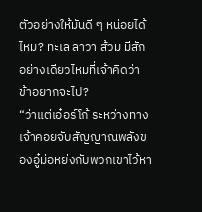ตัวอย่างให้มันดี ๆ หน่อยได้ไหม? ทะเล ลาวา ส้วม มีสักอย่างเดียวไหมที่เจ้าคิดว่าข้าอยากจะไป?
“ว่าแต่เอ๋อร์โก้ ระหว่างทางเจ้าคอยจับสัญญาณพลังของอู๋ม่อหย่งกับพวกเขาไว้หา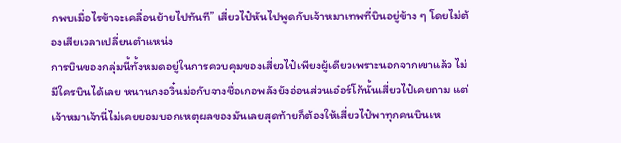กพบเมื่อไรข้าจะเคลื่อนย้ายไปทันที” เสี่ยวไป๋หันไปพูดกับเจ้าหมาเทพที่บินอยู่ข้าง ๆ โดยไม่ต้องเสียเวลาเปลี่ยนตำแหน่ง
การบินของกลุ่มนี้ทั้งหมดอยู่ในการควบคุมของเสี่ยวไป๋เพียงผู้เดียวเพราะนอกจากเขาแล้ว ไม่มีใครบินได้เลย หนานกงอวิ๋นม่อกับจางชื่อเกอพลังยังอ่อนส่วนเอ๋อร์โก้นั้นเสี่ยวไป๋เคยถาม แต่เจ้าหมาเจ้านี่ไม่เคยยอมบอกเหตุผลของมันเลยสุดท้ายก็ต้องให้เสี่ยวไป๋พาทุกคนบินเห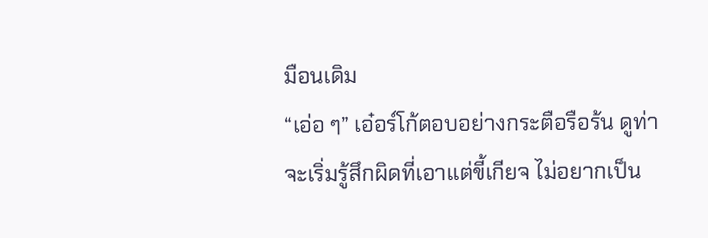มือนเดิม
“เอ่อ ๆ” เอ๋อร์โก้ตอบอย่างกระตือรือร้น ดูท่าจะเริ่มรู้สึกผิดที่เอาแต่ขี้เกียจ ไม่อยากเป็น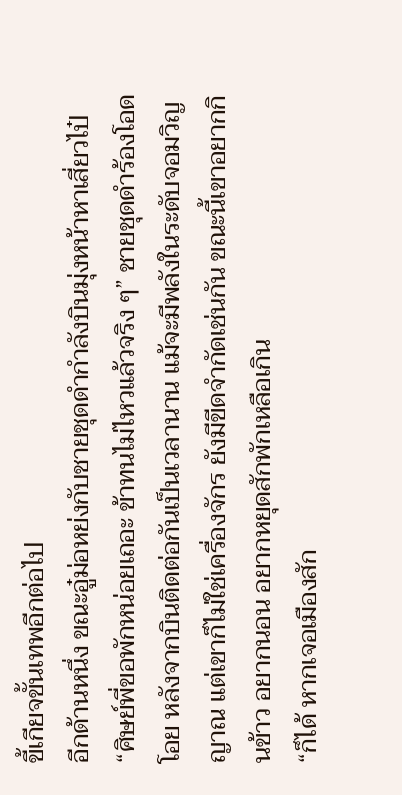ขี้เกียจขั้นเทพอีกต่อไป
อีกด้านหนึ่ง ขณะอู๋ม่อหย่งกับชายชุดดำกำลังบินมุ่งหน้าหาเสี่ยวไป๋
“ศิษย์พี่ขอพักหน่อยเถอะ ข้าทนไม่ไหวแล้วจริง ๆ” ชายชุดดำร้องโอดโอย หลังจากบินติดต่อกันเป็นเวลานาน แม้จะมีพลังในระดับจอมวิญญาณ แต่เขาก็ไม่ใช่เครื่องจักร ยังมีขีดจำกัดเช่นกัน ขณะนี้เขาอยากกินข้าว อยากนอน อยากหยุดสักพักเหลือเกิน
“ก็ได้ หากเจอเมืองสัก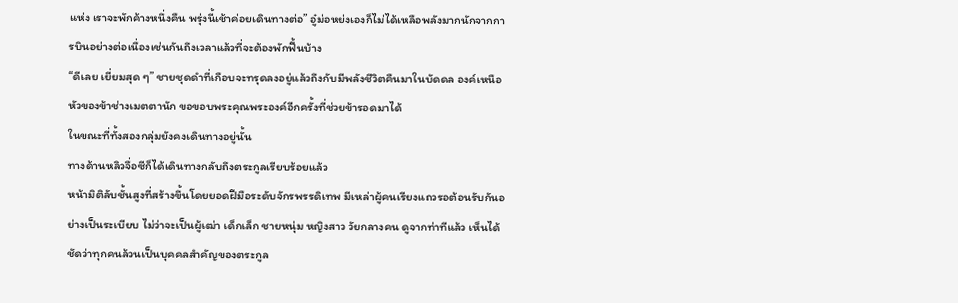แห่ง เราจะพักค้างหนึ่งคืน พรุ่งนี้เช้าค่อยเดินทางต่อ” อู๋ม่อหย่งเองก็ไม่ได้เหลือพลังมากนักจากการบินอย่างต่อเนื่องเช่นกันถึงเวลาแล้วที่จะต้องพักฟื้นบ้าง
“ดีเลย เยี่ยมสุด ๆ” ชายชุดดำที่เกือบจะทรุดลงอยู่แล้วถึงกับมีพลังชีวิตคืนมาในบัดดล องค์เหนือหัวของข้าช่างเมตตานัก ขอขอบพระคุณพระองค์อีกครั้งที่ช่วยข้ารอดมาได้
ในขณะที่ทั้งสองกลุ่มยังคงเดินทางอยู่นั้น
ทางด้านหลิวจื่อซีก็ได้เดินทางกลับถึงตระกูลเรียบร้อยแล้ว
หน้ามิติลับชั้นสูงที่สร้างขึ้นโดยยอดฝีมือระดับจักรพรรดิเทพ มีเหล่าผู้คนเรียงแถวรอต้อนรับกันอย่างเป็นระเบียบ ไม่ว่าจะเป็นผู้เฒ่า เด็กเล็ก ชายหนุ่ม หญิงสาว วัยกลางคน ดูจากท่าทีแล้ว เห็นได้ชัดว่าทุกคนล้วนเป็นบุคคลสำคัญของตระกูล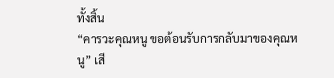ทั้งสิ้น
“คารวะคุณหนู ขอต้อนรับการกลับมาของคุณหนู” เสี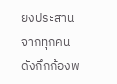ยงประสานจากทุกคนดังกึกก้องพ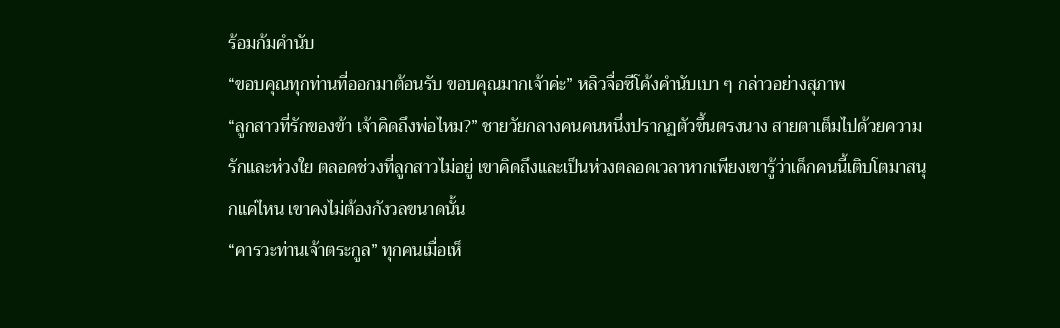ร้อมก้มคำนับ
“ขอบคุณทุกท่านที่ออกมาต้อนรับ ขอบคุณมากเจ้าค่ะ” หลิวจื่อซีโค้งคำนับเบา ๆ กล่าวอย่างสุภาพ
“ลูกสาวที่รักของข้า เจ้าคิดถึงพ่อไหม?” ชายวัยกลางคนคนหนึ่งปรากฏตัวขึ้นตรงนาง สายตาเต็มไปด้วยความรักและห่วงใย ตลอดช่วงที่ลูกสาวไม่อยู่ เขาคิดถึงและเป็นห่วงตลอดเวลาหากเพียงเขารู้ว่าเด็กคนนี้เติบโตมาสนุกแค่ไหน เขาคงไม่ต้องกังวลขนาดนั้น
“คารวะท่านเจ้าตระกูล” ทุกคนเมื่อเห็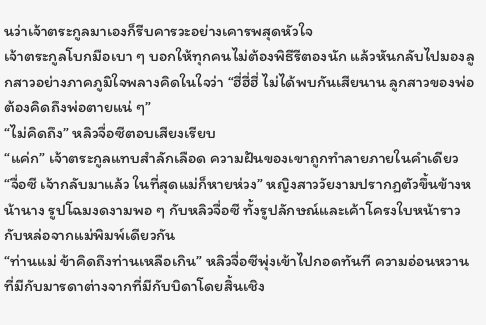นว่าเจ้าตระกูลมาเองก็รีบคารวะอย่างเคารพสุดหัวใจ
เจ้าตระกูลโบกมือเบา ๆ บอกให้ทุกคนไม่ต้องพิธีรีตองนัก แล้วหันกลับไปมองลูกสาวอย่างภาคภูมิใจพลางคิดในใจว่า “ฮี่ฮี่ฮี่ ไม่ได้พบกันเสียนาน ลูกสาวของพ่อต้องคิดถึงพ่อตายแน่ ๆ”
“ไม่คิดถึง” หลิวจื่อซีตอบเสียงเรียบ
“แค่ก” เจ้าตระกูลแทบสำลักเลือด ความฝันของเขาถูกทำลายภายในคำเดียว
“จื่อซี เจ้ากลับมาแล้ว ในที่สุดแม่ก็หายห่วง” หญิงสาววัยงามปรากฏตัวขึ้นข้างหน้านาง รูปโฉมงดงามพอ ๆ กับหลิวจื่อซี ทั้งรูปลักษณ์และเค้าโครงใบหน้าราวกับหล่อจากแม่พิมพ์เดียวกัน
“ท่านแม่ ข้าคิดถึงท่านเหลือเกิน” หลิวจื่อซีพุ่งเข้าไปกอดทันที ความอ่อนหวานที่มีกับมารดาต่างจากที่มีกับบิดาโดยสิ้นเชิง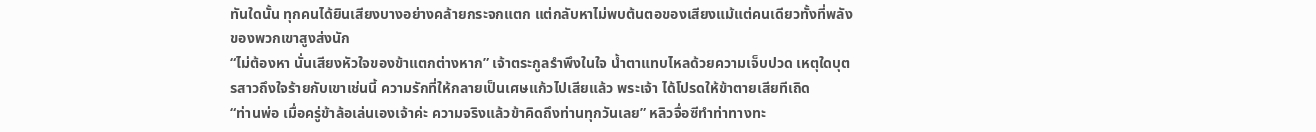ทันใดนั้น ทุกคนได้ยินเสียงบางอย่างคล้ายกระจกแตก แต่กลับหาไม่พบต้นตอของเสียงแม้แต่คนเดียวทั้งที่พลังของพวกเขาสูงส่งนัก
“ไม่ต้องหา นั่นเสียงหัวใจของข้าแตกต่างหาก” เจ้าตระกูลรำพึงในใจ น้ำตาแทบไหลด้วยความเจ็บปวด เหตุใดบุตรสาวถึงใจร้ายกับเขาเช่นนี้ ความรักที่ให้กลายเป็นเศษแก้วไปเสียแล้ว พระเจ้า ได้โปรดให้ข้าตายเสียทีเถิด
“ท่านพ่อ เมื่อครู่ข้าล้อเล่นเองเจ้าค่ะ ความจริงแล้วข้าคิดถึงท่านทุกวันเลย” หลิวจื่อซีทำท่าทางทะ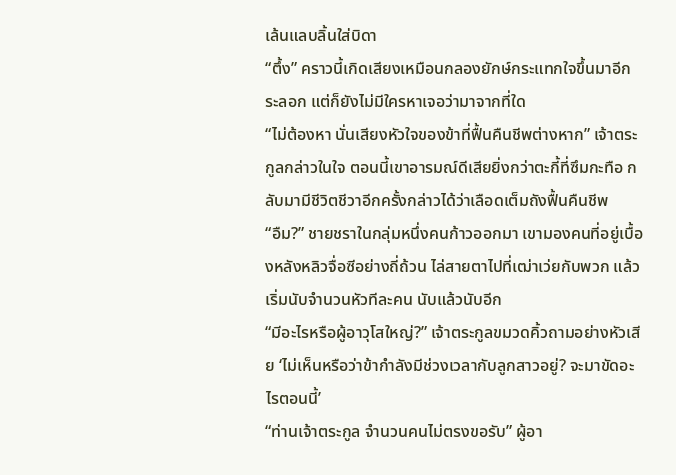เล้นแลบลิ้นใส่บิดา
“ตึ้ง” คราวนี้เกิดเสียงเหมือนกลองยักษ์กระแทกใจขึ้นมาอีกระลอก แต่ก็ยังไม่มีใครหาเจอว่ามาจากที่ใด
“ไม่ต้องหา นั่นเสียงหัวใจของข้าที่ฟื้นคืนชีพต่างหาก” เจ้าตระกูลกล่าวในใจ ตอนนี้เขาอารมณ์ดีเสียยิ่งกว่าตะกี้ที่ซึมกะทือ กลับมามีชีวิตชีวาอีกครั้งกล่าวได้ว่าเลือดเต็มถังฟื้นคืนชีพ
“อืม?” ชายชราในกลุ่มหนึ่งคนก้าวออกมา เขามองคนที่อยู่เบื้องหลังหลิวจื่อซีอย่างถี่ถ้วน ไล่สายตาไปที่เฒ่าเว่ยกับพวก แล้วเริ่มนับจำนวนหัวทีละคน นับแล้วนับอีก
“มีอะไรหรือผู้อาวุโสใหญ่?” เจ้าตระกูลขมวดคิ้วถามอย่างหัวเสีย ‘ไม่เห็นหรือว่าข้ากำลังมีช่วงเวลากับลูกสาวอยู่? จะมาขัดอะไรตอนนี้’
“ท่านเจ้าตระกูล จำนวนคนไม่ตรงขอรับ” ผู้อา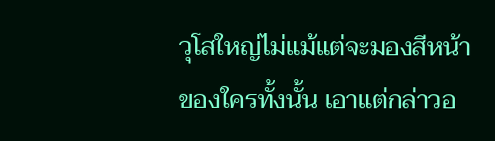วุโสใหญ่ไม่แม้แต่จะมองสีหน้าของใครทั้งนั้น เอาแต่กล่าวอ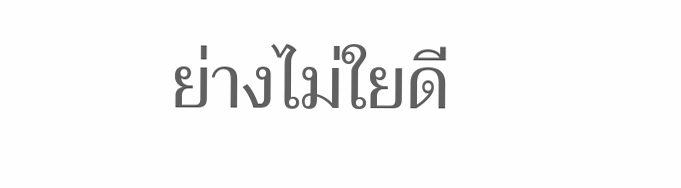ย่างไม่ใยดี